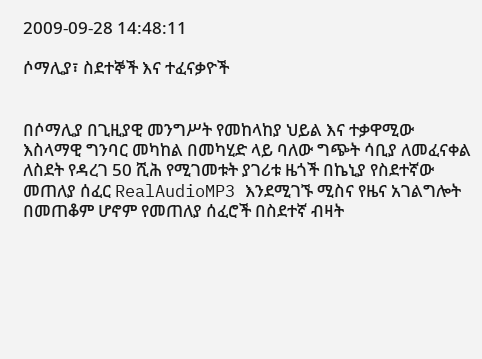2009-09-28 14:48:11

ሶማሊያ፣ ስደተኞች እና ተፈናቃዮች


በሶማሊያ በጊዚያዊ መንግሥት የመከላከያ ህይል እና ተቃዋሚው እስላማዊ ግንባር መካከል በመካሂድ ላይ ባለው ግጭት ሳቢያ ለመፈናቀል ለስደት የዳረገ 50 ሺሕ የሚገመቱት ያገሪቱ ዜጎች በኬኒያ የስደተኛው መጠለያ ሰፈር RealAudioMP3 እንደሚገኙ ሚስና የዜና አገልግሎት በመጠቆም ሆኖም የመጠለያ ሰፈሮች በስደተኛ ብዛት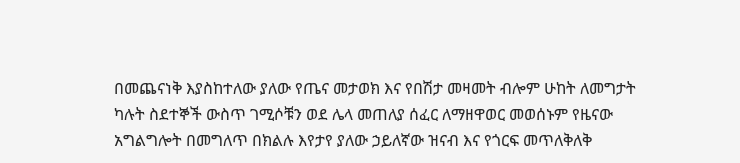በመጨናነቅ እያስከተለው ያለው የጤና መታወክ እና የበሽታ መዛመት ብሎም ሁከት ለመግታት ካሉት ስደተኞች ውስጥ ገሚሶቹን ወደ ሌላ መጠለያ ሰፈር ለማዘዋወር መወሰኑም የዜናው አግልግሎት በመግለጥ በክልሉ እየታየ ያለው ኃይለኛው ዝናብ እና የጎርፍ መጥለቅለቅ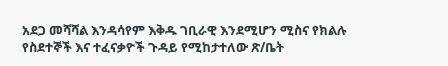አደጋ መሻሻል እንዳሳየም እቅዱ ገቢራዊ እንደሚሆን ሚስና የክልሉ የስደተኞች እና ተፈናቃዮች ጉዳይ የሚከታተለው ጽ/ቤት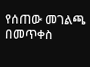የሰጠው መገልጫ በመጥቀስ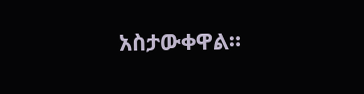አስታውቀዋል።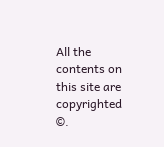All the contents on this site are copyrighted ©.